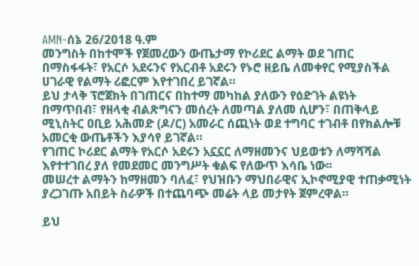AMN-ሰኔ 26/2018 ዓ.ም
መንግስት በከተሞች የጀመረውን ውጤታማ የኮሪደር ልማት ወደ ገጠር በማስፋፋት፣ የአርሶ አደሩንና የአርብቶ አደሩን የኑሮ ዘይቤ ለመቀየር የሚያስችል ሀገራዊ የልማት ሪፎርም እየተገበረ ይገኛል።
ይህ ታላቅ ፕሮጀክት በገጠርና በከተማ መካከል ያለውን የዕድገት ልዩነት በማጥበብ፣ የዘላቂ ብልጽግናን መሰረት ለመጣል ያለመ ሲሆን፣ በጠቅላይ ሚኒስትር ዐቢይ አሕመድ (ዶ/ር) አመራር ሰጪነት ወደ ተግባር ተገብቶ በየክልሎቹ አመርቂ ውጤቶችን እያሳየ ይገኛል።
የገጠር ኮሪደር ልማት የአርሶ አደሩን አኗኗር ለማዘመንና ህይወቱን ለማሻሻል እየተተገበረ ያለ የመደመር መንግሥት ቁልፍ የለውጥ እሳቤ ነው፡፡
መሠረተ ልማትን ከማዘመን ባለፈ፣ የህዝቡን ማህበራዊና ኢኮኖሚያዊ ተጠቃሚነት ያረጋገጡ አበይት ስራዎች በተጨባጭ መሬት ላይ መታየት ጀምረዋል።

ይህ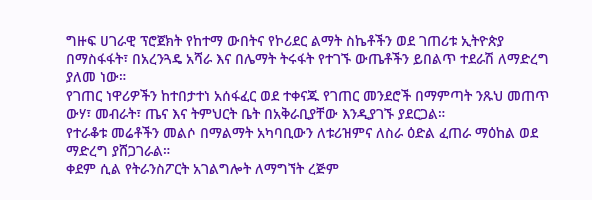ግዙፍ ሀገራዊ ፕሮጀክት የከተማ ውበትና የኮሪደር ልማት ስኬቶችን ወደ ገጠሪቱ ኢትዮጵያ በማስፋፋት፣ በአረንጓዴ አሻራ እና በሌማት ትሩፋት የተገኙ ውጤቶችን ይበልጥ ተደራሽ ለማድረግ ያለመ ነው።
የገጠር ነዋሪዎችን ከተበታተነ አሰፋፈር ወደ ተቀናጁ የገጠር መንደሮች በማምጣት ንጹህ መጠጥ ውሃ፣ መብራት፣ ጤና እና ትምህርት ቤት በአቅራቢያቸው እንዲያገኙ ያደርጋል።
የተራቆቱ መሬቶችን መልሶ በማልማት አካባቢውን ለቱሪዝምና ለስራ ዕድል ፈጠራ ማዕከል ወደ ማድረግ ያሸጋገራል።
ቀደም ሲል የትራንስፖርት አገልግሎት ለማግኘት ረጅም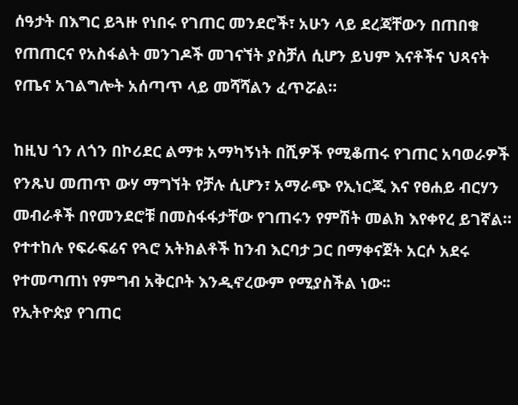ሰዓታት በእግር ይጓዙ የነበሩ የገጠር መንደሮች፣ አሁን ላይ ደረጃቸውን በጠበቁ የጠጠርና የአስፋልት መንገዶች መገናኘት ያስቻለ ሲሆን ይህም እናቶችና ህጻናት የጤና አገልግሎት አሰጣጥ ላይ መሻሻልን ፈጥሯል።

ከዚህ ጎን ለጎን በኮሪደር ልማቱ አማካኝነት በሺዎች የሚቆጠሩ የገጠር አባወራዎች የንጹህ መጠጥ ውሃ ማግኘት የቻሉ ሲሆን፣ አማራጭ የኢነርጂ እና የፀሐይ ብርሃን መብራቶች በየመንደሮቹ በመስፋፋታቸው የገጠሩን የምሽት መልክ እየቀየረ ይገኛል።
የተተከሉ የፍራፍሬና የጓሮ አትክልቶች ከንብ እርባታ ጋር በማቀናጀት አርሶ አደሩ የተመጣጠነ የምግብ አቅርቦት እንዲኖረውም የሚያስችል ነው፡፡
የኢትዮጵያ የገጠር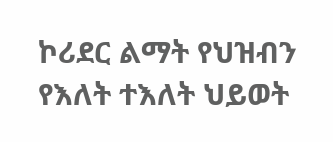ኮሪደር ልማት የህዝብን የእለት ተእለት ህይወት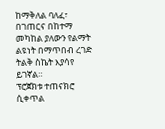ከማቅለል ባለፈ፣ በገጠርና በከተማ መካከል ያለውን የልማት ልዩነት በማጥበብ ረገድ ትልቅ ስኬት እያሳየ ይገኛል።
ፕሮጀክቱ ተጠናክሮ ሲቀጥል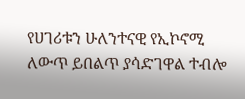የሀገሪቱን ሁለንተናዊ የኢኮኖሚ ለውጥ ይበልጥ ያሳድገዋል ተብሎ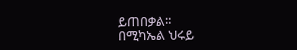ይጠበቃል።
በሚካኤል ህሩይ